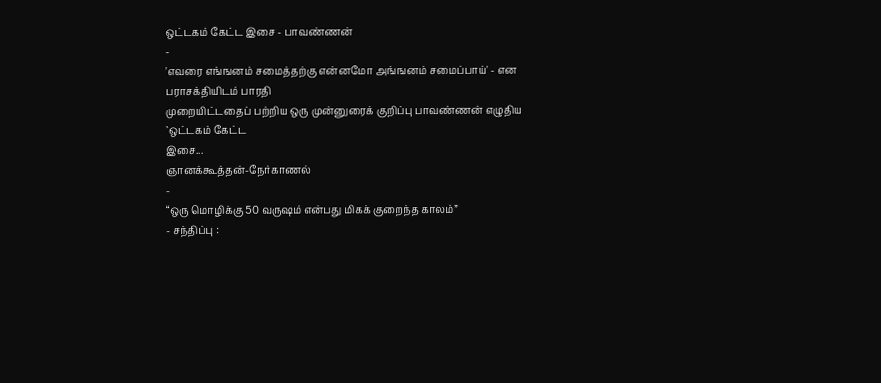ஒட்டகம் கேட்ட இசை - பாவண்ணன்
-
'எவரை எங்ஙனம் சமைத்தற்கு என்னமோ அங்ஙனம் சமைப்பாய்' - என பராசக்தியிடம் பாரதி
முறையிட்டதைப் பற்றிய ஒரு முன்னுரைக் குறிப்பு பாவண்ணன் எழுதிய `ஒட்டகம் கேட்ட
இசை...
ஞானக்கூத்தன்-நேர்காணல்
-
“ஒரு மொழிக்கு 50 வருஷம் என்பது மிகக் குறைந்த காலம்”
- சந்திப்பு :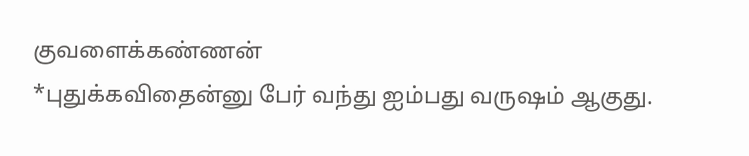குவளைக்கண்ணன்
*புதுக்கவிதைன்னு பேர் வந்து ஐம்பது வருஷம் ஆகுது.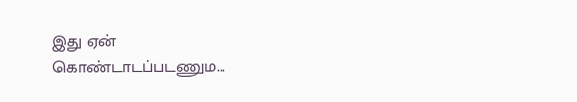இது ஏன் கொண்டாடப்படணும...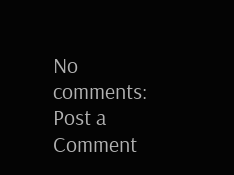No comments:
Post a Comment